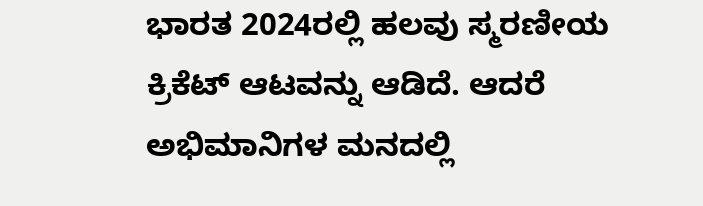ಭಾರತ 2024ರಲ್ಲಿ ಹಲವು ಸ್ಮರಣೀಯ ಕ್ರಿಕೆಟ್ ಆಟವನ್ನು ಆಡಿದೆ. ಆದರೆ ಅಭಿಮಾನಿಗಳ ಮನದಲ್ಲಿ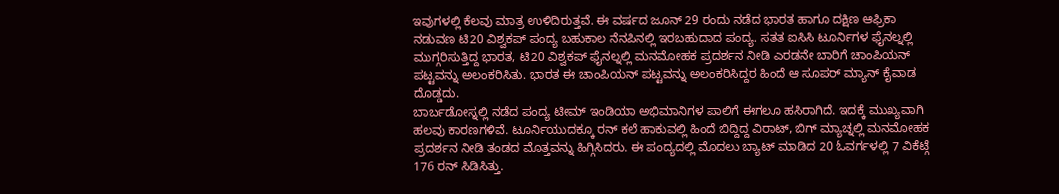ಇವುಗಳಲ್ಲಿ ಕೆಲವು ಮಾತ್ರ ಉಳಿದಿರುತ್ತವೆ. ಈ ವರ್ಷದ ಜೂನ್ 29 ರಂದು ನಡೆದ ಭಾರತ ಹಾಗೂ ದಕ್ಷಿಣ ಆಫ್ರಿಕಾ ನಡುವಣ ಟಿ20 ವಿಶ್ವಕಪ್ ಪಂದ್ಯ ಬಹುಕಾಲ ನೆನಪಿನಲ್ಲಿ ಇರಬಹುದಾದ ಪಂದ್ಯ. ಸತತ ಐಸಿಸಿ ಟೂರ್ನಿಗಳ ಫೈನಲ್ನಲ್ಲಿ ಮುಗ್ಗರಿಸುತ್ತಿದ್ದ ಭಾರತ, ಟಿ20 ವಿಶ್ವಕಪ್ ಫೈನಲ್ನಲ್ಲಿ ಮನಮೋಹಕ ಪ್ರದರ್ಶನ ನೀಡಿ ಎರಡನೇ ಬಾರಿಗೆ ಚಾಂಪಿಯನ್ ಪಟ್ಟವನ್ನು ಅಲಂಕರಿಸಿತು. ಭಾರತ ಈ ಚಾಂಪಿಯನ್ ಪಟ್ಟವನ್ನು ಅಲಂಕರಿಸಿದ್ದರ ಹಿಂದೆ ಆ ಸೂಪರ್ ಮ್ಯಾನ್ ಕೈವಾಡ ದೊಡ್ಡದು.
ಬಾರ್ಬಡೋಸ್ನಲ್ಲಿ ನಡೆದ ಪಂದ್ಯ ಟೀಮ್ ಇಂಡಿಯಾ ಅಭಿಮಾನಿಗಳ ಪಾಲಿಗೆ ಈಗಲೂ ಹಸಿರಾಗಿದೆ. ಇದಕ್ಕೆ ಮುಖ್ಯವಾಗಿ ಹಲವು ಕಾರಣಗಳಿವೆ. ಟೂರ್ನಿಯುದಕ್ಕೂ ರನ್ ಕಲೆ ಹಾಕುವಲ್ಲಿ ಹಿಂದೆ ಬಿದ್ದಿದ್ದ ವಿರಾಟ್, ಬಿಗ್ ಮ್ಯಾಚ್ನಲ್ಲಿ ಮನಮೋಹಕ ಪ್ರದರ್ಶನ ನೀಡಿ ತಂಡದ ಮೊತ್ತವನ್ನು ಹಿಗ್ಗಿಸಿದರು. ಈ ಪಂದ್ಯದಲ್ಲಿ ಮೊದಲು ಬ್ಯಾಟ್ ಮಾಡಿದ 20 ಓವರ್ಗಳಲ್ಲಿ 7 ವಿಕೆಟ್ಗೆ 176 ರನ್ ಸಿಡಿಸಿತ್ತು.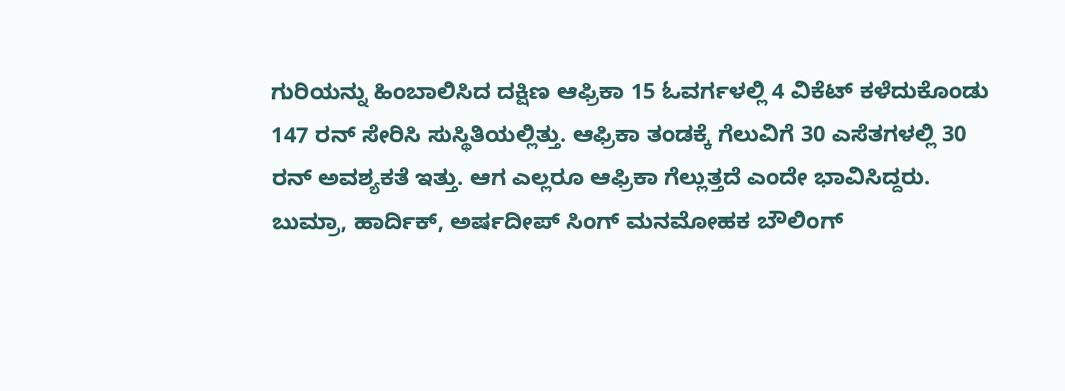ಗುರಿಯನ್ನು ಹಿಂಬಾಲಿಸಿದ ದಕ್ಷಿಣ ಆಫ್ರಿಕಾ 15 ಓವರ್ಗಳಲ್ಲಿ 4 ವಿಕೆಟ್ ಕಳೆದುಕೊಂಡು 147 ರನ್ ಸೇರಿಸಿ ಸುಸ್ಥಿತಿಯಲ್ಲಿತ್ತು. ಆಫ್ರಿಕಾ ತಂಡಕ್ಕೆ ಗೆಲುವಿಗೆ 30 ಎಸೆತಗಳಲ್ಲಿ 30 ರನ್ ಅವಶ್ಯಕತೆ ಇತ್ತು. ಆಗ ಎಲ್ಲರೂ ಆಫ್ರಿಕಾ ಗೆಲ್ಲುತ್ತದೆ ಎಂದೇ ಭಾವಿಸಿದ್ದರು. ಬುಮ್ರಾ, ಹಾರ್ದಿಕ್, ಅರ್ಷದೀಪ್ ಸಿಂಗ್ ಮನಮೋಹಕ ಬೌಲಿಂಗ್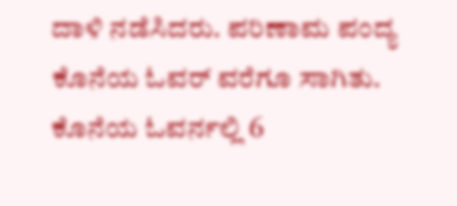ದಾಳಿ ನಡೆಸಿದರು. ಪರಿಣಾಮ ಪಂದ್ಯ ಕೊನೆಯ ಓವರ್ ವರೆಗೂ ಸಾಗಿತು.
ಕೊನೆಯ ಓವರ್ನಲ್ಲಿ 6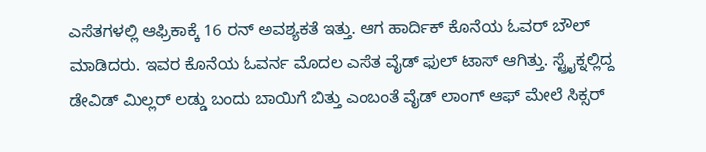ಎಸೆತಗಳಲ್ಲಿ ಆಫ್ರಿಕಾಕ್ಕೆ 16 ರನ್ ಅವಶ್ಯಕತೆ ಇತ್ತು. ಆಗ ಹಾರ್ದಿಕ್ ಕೊನೆಯ ಓವರ್ ಬೌಲ್ ಮಾಡಿದರು. ಇವರ ಕೊನೆಯ ಓವರ್ನ ಮೊದಲ ಎಸೆತ ವೈಡ್ ಫುಲ್ ಟಾಸ್ ಆಗಿತ್ತು. ಸ್ಟ್ರೈಕ್ನಲ್ಲಿದ್ದ ಡೇವಿಡ್ ಮಿಲ್ಲರ್ ಲಡ್ಡು ಬಂದು ಬಾಯಿಗೆ ಬಿತ್ತು ಎಂಬಂತೆ ವೈಡ್ ಲಾಂಗ್ ಆಫ್ ಮೇಲೆ ಸಿಕ್ಸರ್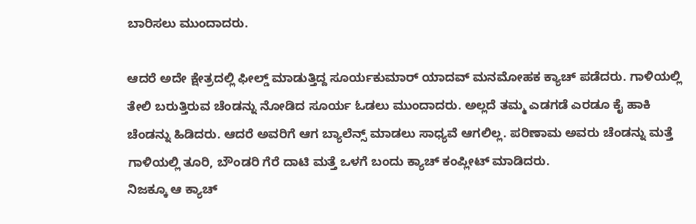ಬಾರಿಸಲು ಮುಂದಾದರು.

ಆದರೆ ಅದೇ ಕ್ಷೇತ್ರದಲ್ಲಿ ಫೀಲ್ಡ್ ಮಾಡುತ್ತಿದ್ದ ಸೂರ್ಯಕುಮಾರ್ ಯಾದವ್ ಮನಮೋಹಕ ಕ್ಯಾಚ್ ಪಡೆದರು. ಗಾಳಿಯಲ್ಲಿ ತೇಲಿ ಬರುತ್ತಿರುವ ಚೆಂಡನ್ನು ನೋಡಿದ ಸೂರ್ಯ ಓಡಲು ಮುಂದಾದರು. ಅಲ್ಲದೆ ತಮ್ಮ ಎಡಗಡೆ ಎರಡೂ ಕೈ ಹಾಕಿ ಚೆಂಡನ್ನು ಹಿಡಿದರು. ಆದರೆ ಅವರಿಗೆ ಆಗ ಬ್ಯಾಲೆನ್ಸ್ ಮಾಡಲು ಸಾಧ್ಯವೆ ಆಗಲಿಲ್ಲ. ಪರಿಣಾಮ ಅವರು ಚೆಂಡನ್ನು ಮತ್ತೆ ಗಾಳಿಯಲ್ಲಿ ತೂರಿ, ಬೌಂಡರಿ ಗೆರೆ ದಾಟಿ ಮತ್ತೆ ಒಳಗೆ ಬಂದು ಕ್ಯಾಚ್ ಕಂಪ್ಲೀಟ್ ಮಾಡಿದರು.
ನಿಜಕ್ಕೂ ಆ ಕ್ಯಾಚ್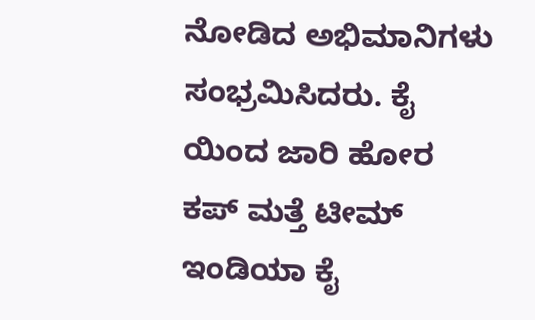ನೋಡಿದ ಅಭಿಮಾನಿಗಳು ಸಂಭ್ರಮಿಸಿದರು. ಕೈ ಯಿಂದ ಜಾರಿ ಹೋರ ಕಪ್ ಮತ್ತೆ ಟೀಮ್ ಇಂಡಿಯಾ ಕೈ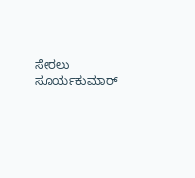ಸೇರಲು ಸೂರ್ಯಕುಮಾರ್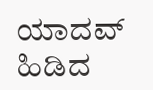ಯಾದವ್ ಹಿಡಿದ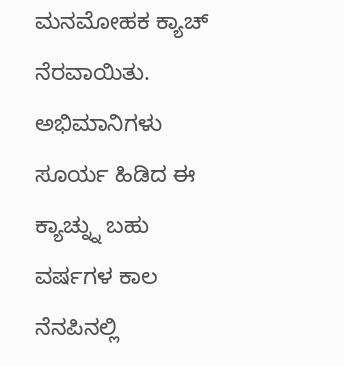ಮನಮೋಹಕ ಕ್ಯಾಚ್ ನೆರವಾಯಿತು. ಅಭಿಮಾನಿಗಳು ಸೂರ್ಯ ಹಿಡಿದ ಈ ಕ್ಯಾಚ್ನ್ನು ಬಹು ವರ್ಷಗಳ ಕಾಲ ನೆನಪಿನಲ್ಲಿ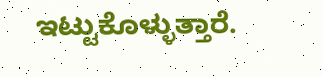ಇಟ್ಟುಕೊಳ್ಳುತ್ತಾರೆ.